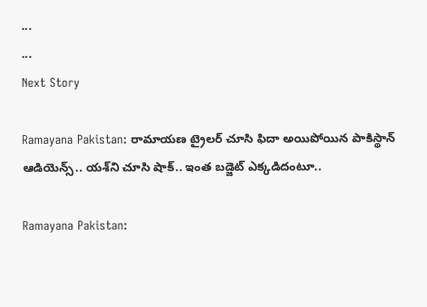...
...
Next Story

Ramayana Pakistan: రామాయణ ట్రైలర్ చూసి ఫిదా అయిపోయిన పాకిస్థాన్ ఆడియెన్స్.. యశ్‌ని చూసి షాక్.. ఇంత బడ్జెట్ ఎక్కడిదంటూ..

Ramayana Pakistan: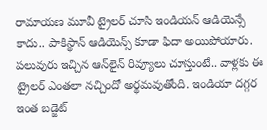రామాయణ మూవీ ట్రైలర్ చూసి ఇండియన్ ఆడియెన్సే కాదు.. పాకిస్థాన్ ఆడియెన్స్ కూడా ఫిదా అయిపోయారు. పలువురు ఇచ్చిన ఆన్‌లైన్ రివ్యూలు చూస్తుంటే.. వాళ్లకు ఈ ట్రైలర్ ఎంతలా నచ్చిందో అర్థమవుతోంది. ఇండియా దగ్గర ఇంత బడ్జెట్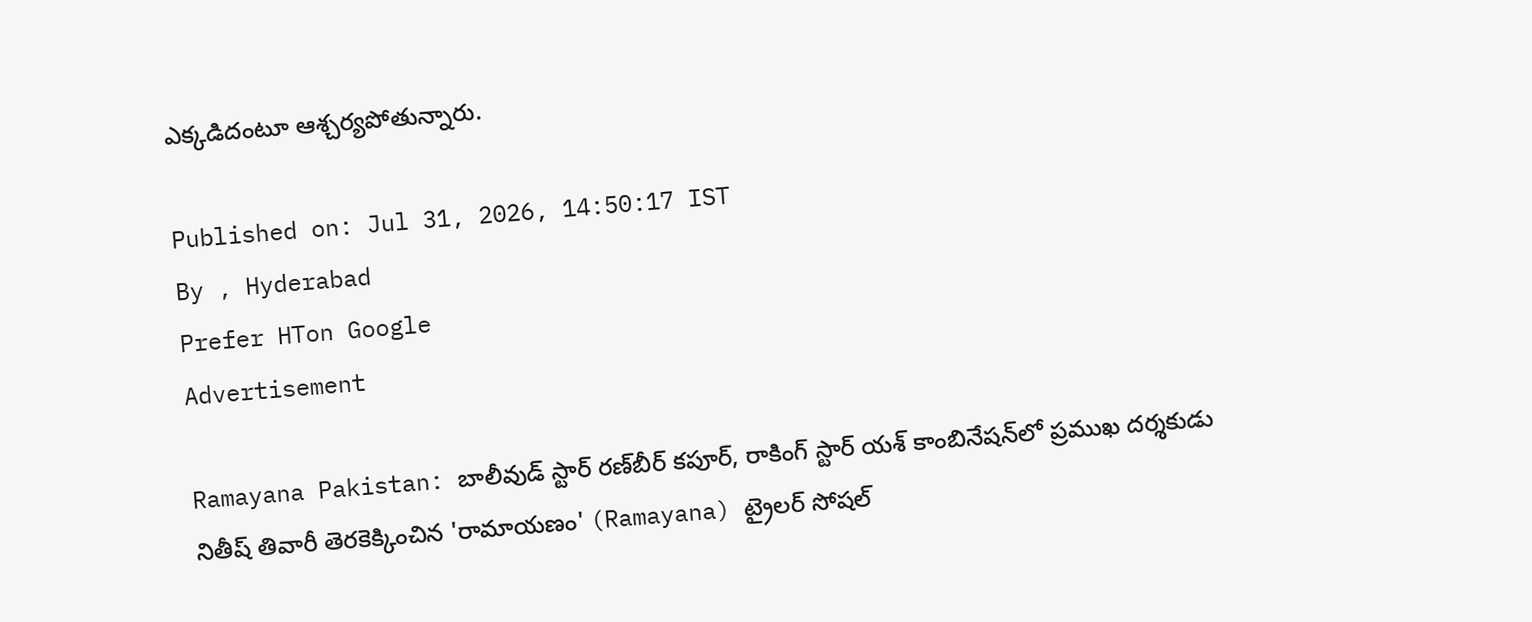ఎక్కడిదంటూ ఆశ్చర్యపోతున్నారు.

Published on: Jul 31, 2026, 14:50:17 IST
By , Hyderabad
Prefer HTon Google
Advertisement

Ramayana Pakistan: బాలీవుడ్ స్టార్ రణ్‌బీర్ కపూర్, రాకింగ్ స్టార్ యశ్ కాంబినేషన్‌లో ప్రముఖ దర్శకుడు నితీష్ తివారీ తెరకెక్కించిన 'రామాయణం' (Ramayana) ట్రైలర్ సోషల్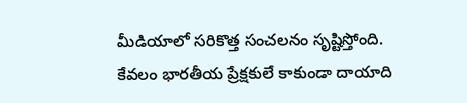మీడియాలో సరికొత్త సంచలనం సృష్టిస్తోంది. కేవలం భారతీయ ప్రేక్షకులే కాకుండా దాయాది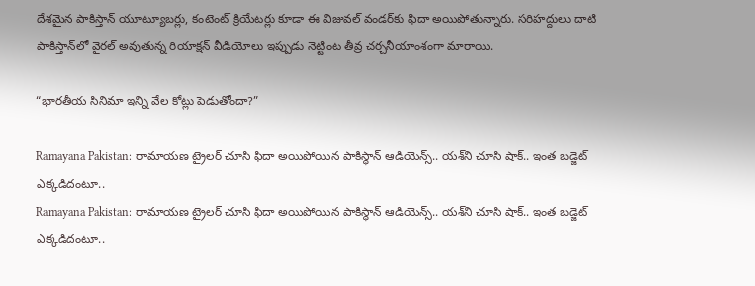దేశమైన పాకిస్తాన్ యూట్యూబర్లు, కంటెంట్ క్రియేటర్లు కూడా ఈ విజువల్ వండర్‌కు ఫిదా అయిపోతున్నారు. సరిహద్దులు దాటి పాకిస్తాన్‌లో వైరల్ అవుతున్న రియాక్షన్ వీడియోలు ఇప్పుడు నెట్టింట తీవ్ర చర్చనీయాంశంగా మారాయి.

“భారతీయ సినిమా ఇన్ని వేల కోట్లు పెడుతోందా?”

Ramayana Pakistan: రామాయణ ట్రైలర్ చూసి ఫిదా అయిపోయిన పాకిస్థాన్ ఆడియెన్స్.. యశ్‌ని చూసి షాక్.. ఇంత బడ్జెట్ ఎక్కడిదంటూ..
Ramayana Pakistan: రామాయణ ట్రైలర్ చూసి ఫిదా అయిపోయిన పాకిస్థాన్ ఆడియెన్స్.. యశ్‌ని చూసి షాక్.. ఇంత బడ్జెట్ ఎక్కడిదంటూ..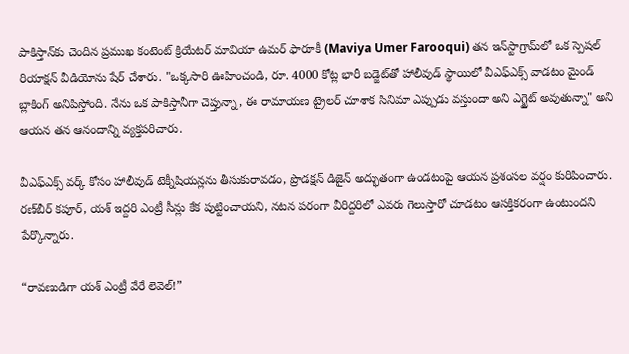పాకిస్తాన్‌కు చెందిన ప్రముఖ కంటెంట్ క్రియేటర్ మావియా ఉమర్ ఫారూకీ (Maviya Umer Farooqui) తన ఇన్‌స్టాగ్రామ్‌లో ఒక స్పెషల్ రియాక్షన్ వీడియోను షేర్ చేశారు. "ఒక్కసారి ఊహించండి, రూ. 4000 కోట్ల భారీ బడ్జెట్‌తో హాలీవుడ్ స్థాయిలో వీఎఫ్ఎక్స్ వాడటం మైండ్ బ్లాకింగ్ అనిపిస్తోంది. నేను ఒక పాకిస్తానీగా చెప్తున్నా, ఈ రామాయణ ట్రైలర్ చూశాక సినిమా ఎప్పుడు వస్తుందా అని ఎగ్జైట్ అవుతున్నా" అని ఆయన తన ఆనందాన్ని వ్యక్తపరిచారు.

వీఎఫ్ఎక్స్ వర్క్ కోసం హాలీవుడ్ టెక్నీషియన్లను తీసుకురావడం, ప్రొడక్షన్ డిజైన్ అద్భుతంగా ఉండటంపై ఆయన ప్రశంసల వర్షం కురిపించారు. రణ్‌బీర్ కపూర్, యశ్ ఇద్దరి ఎంట్రీ సీన్లు కేక పుట్టించాయని, నటన పరంగా వీరిద్దరిలో ఎవరు గెలుస్తారో చూడటం ఆసక్తికరంగా ఉంటుందని పేర్కొన్నారు.

“రావణుడిగా యశ్ ఎంట్రీ వేరే లెవెల్!”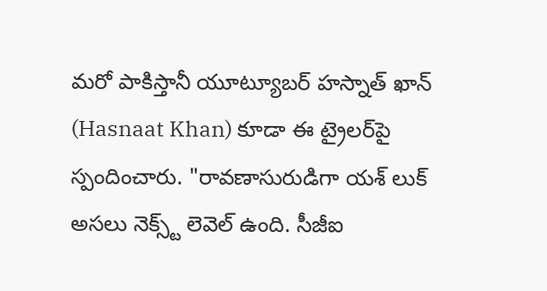మరో పాకిస్తానీ యూట్యూబర్ హస్నాత్ ఖాన్ (Hasnaat Khan) కూడా ఈ ట్రైలర్‌పై స్పందించారు. "రావణాసురుడిగా యశ్ లుక్ అసలు నెక్స్ట్ లెవెల్ ఉంది. సీజీఐ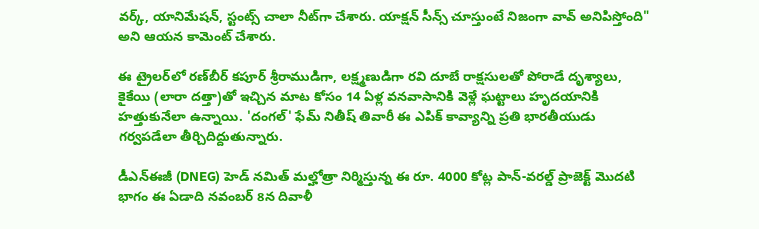వర్క్, యానిమేషన్, స్టంట్స్ చాలా నీట్‌గా చేశారు. యాక్షన్ సీన్స్ చూస్తుంటే నిజంగా వావ్ అనిపిస్తోంది" అని ఆయన కామెంట్ చేశారు.

ఈ ట్రైలర్‌లో రణ్‌బీర్ కపూర్ శ్రీరాముడిగా, లక్ష్మణుడిగా రవి దూబే రాక్షసులతో పోరాడే దృశ్యాలు, కైకేయి (లారా దత్తా)తో ఇచ్చిన మాట కోసం 14 ఏళ్ల వనవాసానికి వెళ్లే ఘట్టాలు హృదయానికి హత్తుకునేలా ఉన్నాయి. 'దంగల్' ఫేమ్ నితీష్ తివారీ ఈ ఎపిక్ కావ్యాన్ని ప్రతి భారతీయుడు గర్వపడేలా తీర్చిదిద్దుతున్నారు.

డీఎన్‌ఈజీ (DNEG) హెడ్ నమిత్ మల్హోత్రా నిర్మిస్తున్న ఈ రూ. 4000 కోట్ల పాన్-వరల్డ్ ప్రాజెక్ట్ మొదటి భాగం ఈ ఏడాది నవంబర్ 8న దివాళీ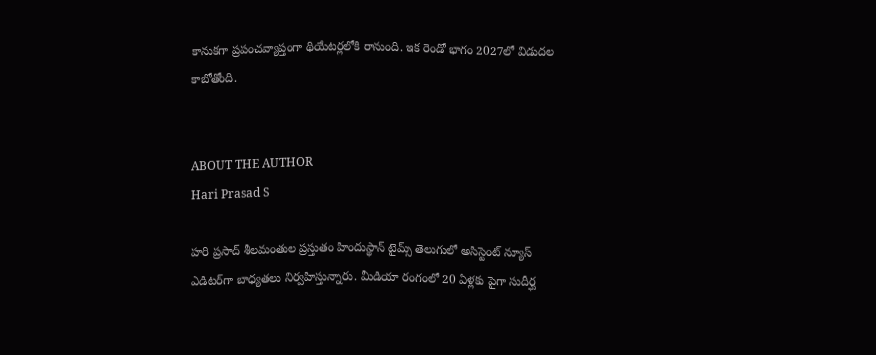కానుకగా ప్రపంచవ్యాప్తంగా థియేటర్లలోకి రానుంది. ఇక రెండో భాగం 2027లో విడుదల కాబోతోంది.


ABOUT THE AUTHOR
Hari Prasad S

హరి ప్రసాద్ శీలమంతుల ప్రస్తుతం హిందుస్థాన్ టైమ్స్ తెలుగులో అసిస్టెంట్ న్యూస్ ఎడిటర్‌గా బాధ్యతలు నిర్వహిస్తున్నారు. మీడియా రంగంలో 20 ఏళ్లకు పైగా సుదీర్ఘ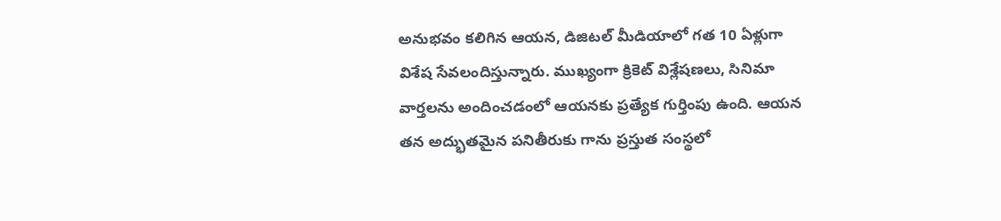అనుభవం కలిగిన ఆయన, డిజిటల్ మీడియాలో గత 10 ఏళ్లుగా విశేష సేవలందిస్తున్నారు. ముఖ్యంగా క్రికెట్ విశ్లేషణలు, సినిమా వార్తలను అందించడంలో ఆయనకు ప్రత్యేక గుర్తింపు ఉంది. ఆయన తన అద్భుతమైన పనితీరుకు గాను ప్రస్తుత సంస్థలో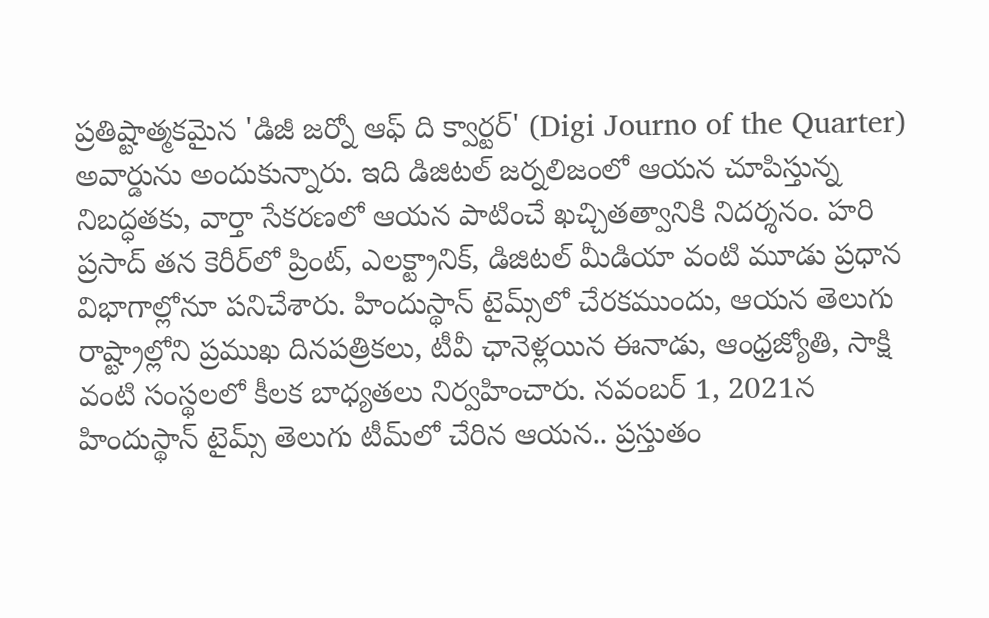ప్రతిష్టాత్మకమైన 'డిజీ జర్నో ఆఫ్ ది క్వార్టర్' (Digi Journo of the Quarter) అవార్డును అందుకున్నారు. ఇది డిజిటల్ జర్నలిజంలో ఆయన చూపిస్తున్న నిబద్ధతకు, వార్తా సేకరణలో ఆయన పాటించే ఖచ్చితత్వానికి నిదర్శనం. హరి ప్రసాద్ తన కెరీర్‌లో ప్రింట్, ఎలక్ట్రానిక్, డిజిటల్ మీడియా వంటి మూడు ప్రధాన విభాగాల్లోనూ పనిచేశారు. హిందుస్థాన్ టైమ్స్‌లో చేరకముందు, ఆయన తెలుగు రాష్ట్రాల్లోని ప్రముఖ దినపత్రికలు, టీవీ ఛానెళ్లయిన ఈనాడు, ఆంధ్రజ్యోతి, సాక్షి వంటి సంస్థలలో కీలక బాధ్యతలు నిర్వహించారు. నవంబర్ 1, 2021న హిందుస్థాన్ టైమ్స్ తెలుగు టీమ్‌లో చేరిన ఆయన.. ప్రస్తుతం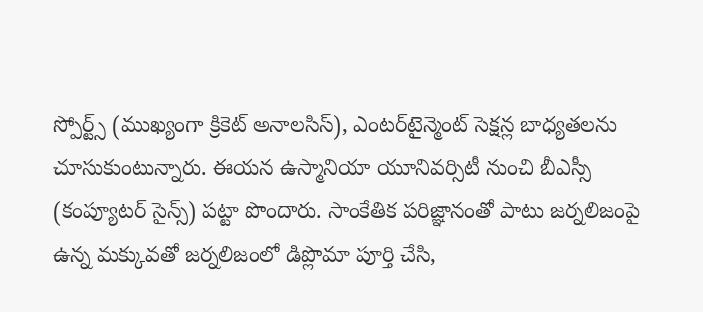స్పోర్ట్స్ (ముఖ్యంగా క్రికెట్ అనాలసిస్), ఎంటర్‌టైన్మెంట్ సెక్షన్ల బాధ్యతలను చూసుకుంటున్నారు. ఈయన ఉస్మానియా యూనివర్సిటీ నుంచి బీఎస్సీ (కంప్యూటర్ సైన్స్) పట్టా పొందారు. సాంకేతిక పరిజ్ఞానంతో పాటు జర్నలిజంపై ఉన్న మక్కువతో జర్నలిజంలో డిప్లొమా పూర్తి చేసి,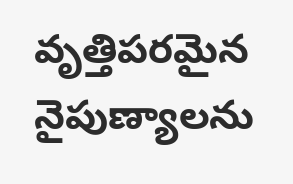వృత్తిపరమైన నైపుణ్యాలను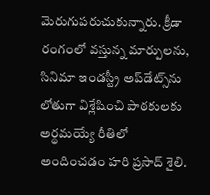మెరుగుపరుచుకున్నారు. క్రీడా రంగంలో వస్తున్న మార్పులను, సినిమా ఇండస్ట్రీ అప్‌డేట్స్‌ను లోతుగా విశ్లేషించి పాఠకులకు అర్థమయ్యే రీతిలో అందించడం హరి ప్రసాద్ శైలి.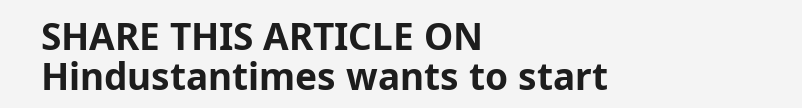SHARE THIS ARTICLE ON
Hindustantimes wants to start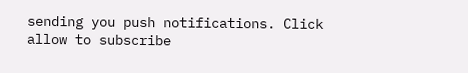sending you push notifications. Click allow to subscribe